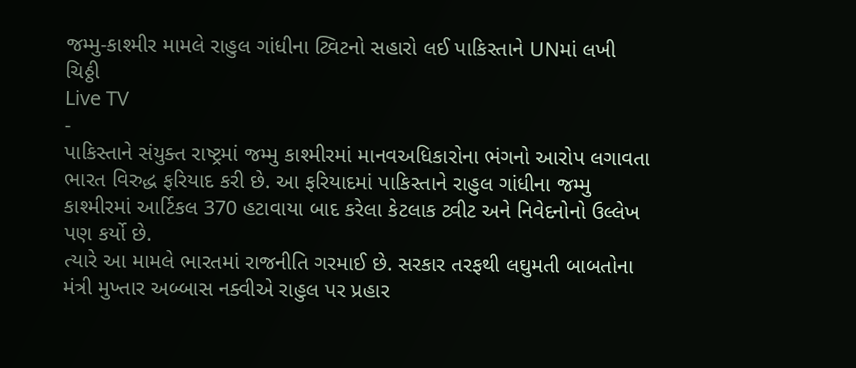જમ્મુ-કાશ્મીર મામલે રાહુલ ગાંધીના ટ્વિટનો સહારો લઈ પાકિસ્તાને UNમાં લખી ચિઠ્ઠી
Live TV
-
પાકિસ્તાને સંયુક્ત રાષ્ટ્રમાં જમ્મુ કાશ્મીરમાં માનવઅધિકારોના ભંગનો આરોપ લગાવતા ભારત વિરુદ્ધ ફરિયાદ કરી છે. આ ફરિયાદમાં પાકિસ્તાને રાહુલ ગાંધીના જમ્મુ કાશ્મીરમાં આર્ટિકલ 370 હટાવાયા બાદ કરેલા કેટલાક ટ્વીટ અને નિવેદનોનો ઉલ્લેખ પણ કર્યો છે.
ત્યારે આ મામલે ભારતમાં રાજનીતિ ગરમાઈ છે. સરકાર તરફથી લઘુમતી બાબતોના મંત્રી મુખ્તાર અબ્બાસ નક્વીએ રાહુલ પર પ્રહાર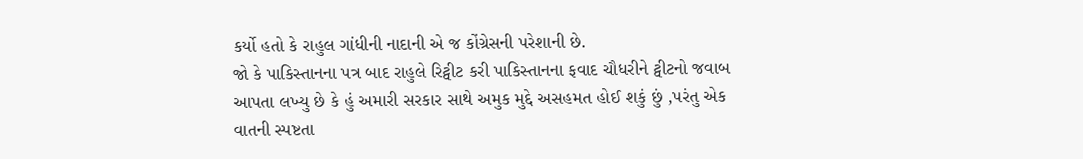કર્યો હતો કે રાહુલ ગાંધીની નાદાની એ જ કોંગ્રેસની પરેશાની છે.
જો કે પાકિસ્તાનના પત્ર બાદ રાહુલે રિટ્વીટ કરી પાકિસ્તાનના ફવાદ ચૌધરીને ટ્વીટનો જવાબ આપતા લખ્યુ છે કે હું અમારી સરકાર સાથે અમુક મુદ્દે અસહમત હોઈ શકું છું ,પરંતુ એક વાતની સ્પષ્ટતા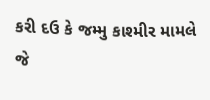કરી દઉ કે જમ્મુ કાશ્મીર મામલે જે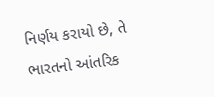નિર્ણય કરાયો છે, તે ભારતનો આંતરિક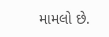મામલો છે.